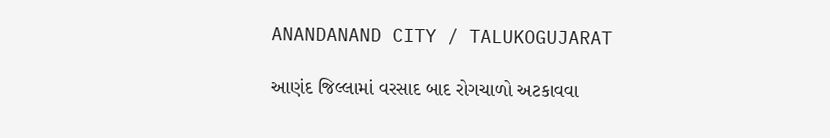ANANDANAND CITY / TALUKOGUJARAT

આણંદ જિલ્લામાં વરસાદ બાદ રોગચાળો અટકાવવા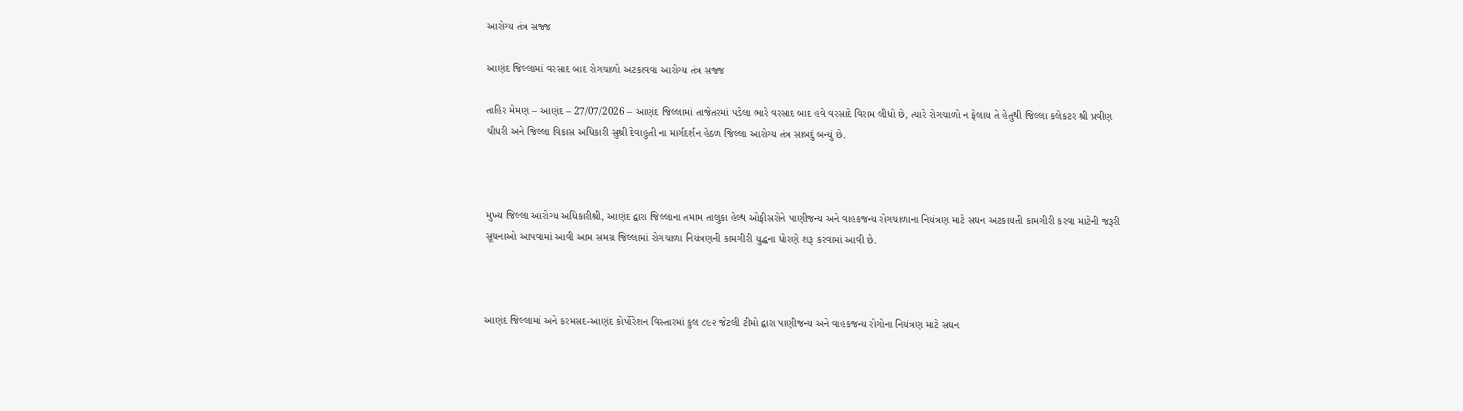આરોગ્ય તંત્ર સજ્જ

આણંદ જિલ્લામાં વરસાદ બાદ રોગચાળો અટકાવવા આરોગ્ય તંત્ર સજ્જ

તાહિર મેમણ – આણંદ – 27/07/2026 – આણંદ જિલ્લામાં તાજેતરમાં પડેલા ભારે વરસાદ બાદ હવે વરસાદે વિરામ લીધો છે, ત્યારે રોગચાળો ન ફેલાય તે હેતુથી જિલ્લા કલેકટર શ્રી પ્રવીણ ચૌધરી અને જિલ્લા વિકાસ અધિકારી સુશ્રી દેવાહુતી ના માર્ગદર્શન હેઠળ જિલ્લા આરોગ્ય તંત્ર સાબદું બન્યું છે.



મુખ્ય જિલ્લા આરોગ્ય અધિકારીશ્રી, આણંદ દ્વારા જિલ્લાના તમામ તાલુકા હેલ્થ ઓફીસરોને પાણીજન્ય અને વાહકજન્ય રોગચાળાના નિયંત્રણ માટે સઘન અટકાયતી કામગીરી કરવા માટેની જરૂરી સૂચનાઓ આપવામાં આવી આમ સમગ્ર જિલ્લામાં રોગચાળા નિયંત્રણની કામગીરી યુદ્ધના ધોરણે શરૂ કરવામાં આવી છે.



આણંદ જિલ્લામાં અને કરમસદ-આણંદ કોર્પોરેશન વિસ્તારમાં કુલ ૮૯૨ જેટલી ટીમો દ્વારા પાણીજન્ય અને વાહકજન્ય રોગોના નિયંત્રણ માટે સઘન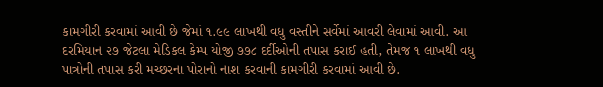કામગીરી કરવામાં આવી છે જેમાં ૧.૯૯ લાખથી વધુ વસ્તીને સર્વેમાં આવરી લેવામાં આવી. આ દરમિયાન ૨૭ જેટલા મેડિકલ કેમ્પ યોજી ૭૭૮ દર્દીઓની તપાસ કરાઈ હતી, તેમજ ૧ લાખથી વધુ પાત્રોની તપાસ કરી મચ્છરના પોરાનો નાશ કરવાની કામગીરી કરવામાં આવી છે.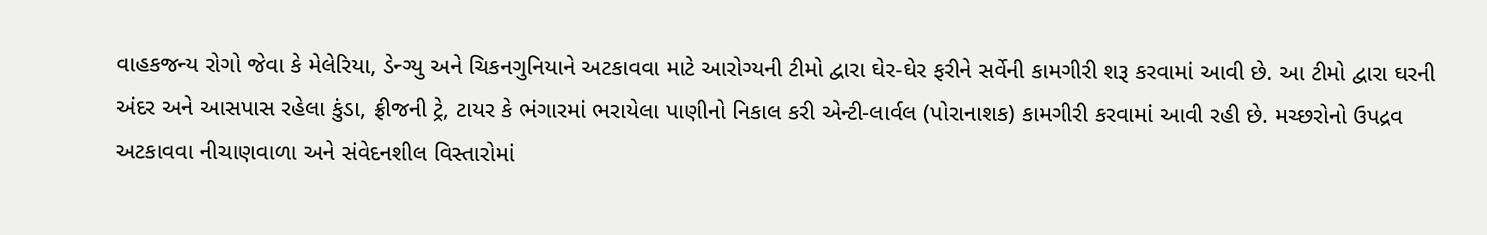વાહકજન્ય રોગો જેવા કે મેલેરિયા, ડેન્ગ્યુ અને ચિકનગુનિયાને અટકાવવા માટે આરોગ્યની ટીમો દ્વારા ઘેર-ઘેર ફરીને સર્વેની કામગીરી શરૂ કરવામાં આવી છે. આ ટીમો દ્વારા ઘરની અંદર અને આસપાસ રહેલા કુંડા, ફ્રીજની ટ્રે, ટાયર કે ભંગારમાં ભરાયેલા પાણીનો નિકાલ કરી એન્ટી-લાર્વલ (પોરાનાશક) કામગીરી કરવામાં આવી રહી છે. મચ્છરોનો ઉપદ્રવ અટકાવવા નીચાણવાળા અને સંવેદનશીલ વિસ્તારોમાં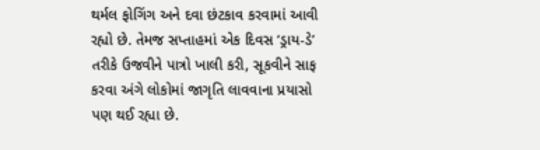થર્મલ ફોગિંગ અને દવા છંટકાવ કરવામાં આવી રહ્યો છે. તેમજ સપ્તાહમાં એક દિવસ ‘ડ્રાય-ડે’ તરીકે ઉજવીને પાત્રો ખાલી કરી, સૂકવીને સાફ કરવા અંગે લોકોમાં જાગૃતિ લાવવાના પ્રયાસો પણ થઈ રહ્યા છે.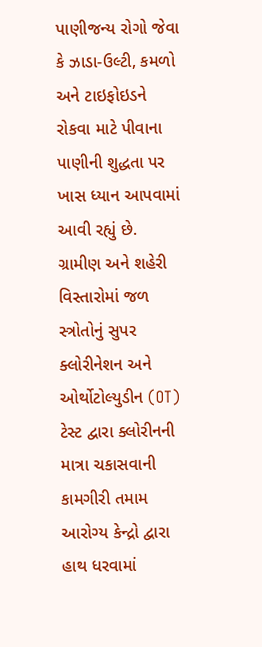પાણીજન્ય રોગો જેવા કે ઝાડા-ઉલ્ટી, કમળો અને ટાઇફોઇડને રોકવા માટે પીવાના પાણીની શુદ્ધતા પર ખાસ ધ્યાન આપવામાં આવી રહ્યું છે. ગ્રામીણ અને શહેરી વિસ્તારોમાં જળ સ્ત્રોતોનું સુપર ક્લોરીનેશન અને ઓર્થોટોલ્યુડીન (OT) ટેસ્ટ દ્વારા ક્લોરીનની માત્રા ચકાસવાની કામગીરી તમામ આરોગ્ય કેન્દ્રો દ્વારા હાથ ધરવામાં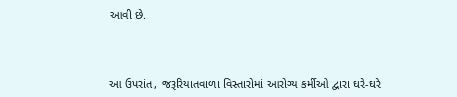આવી છે.



આ ઉપરાંત, જરૂરિયાતવાળા વિસ્તારોમાં આરોગ્ય કર્મીઓ દ્વારા ઘરે-ઘરે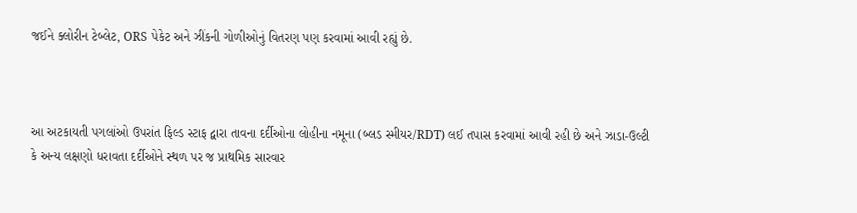જઈને ક્લોરીન ટેબ્લેટ, ORS પેકેટ અને ઝીંકની ગોળીઓનું વિતરણ પણ કરવામાં આવી રહ્યું છે.



આ અટકાયતી પગલાંઓ ઉપરાંત ફિલ્ડ સ્ટાફ દ્વારા તાવના દર્દીઓના લોહીના નમૂના (બ્લડ સ્મીયર/RDT) લઈ તપાસ કરવામાં આવી રહી છે અને ઝાડા-ઉલ્ટી કે અન્ય લક્ષણો ધરાવતા દર્દીઓને સ્થળ પર જ પ્રાથમિક સારવાર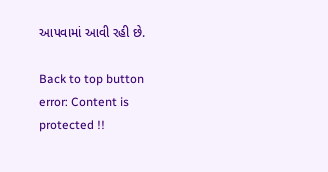આપવામાં આવી રહી છે.

Back to top button
error: Content is protected !!